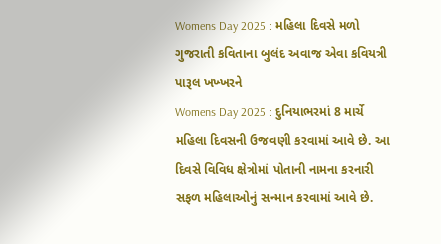Womens Day 2025 : મહિલા દિવસે મળો ગુજરાતી કવિતાના બુલંદ અવાજ એવા કવિયત્રી પારૂલ ખખ્ખરને
Womens Day 2025 : દુનિયાભરમાં 8 માર્ચે મહિલા દિવસની ઉજવણી કરવામાં આવે છે. આ દિવસે વિવિધ ક્ષેત્રોમાં પોતાની નામના કરનારી સફળ મહિલાઓનું સન્માન કરવામાં આવે છે.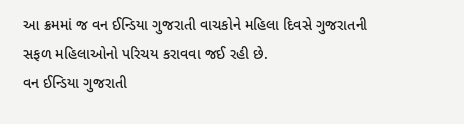આ ક્રમમાં જ વન ઈન્ડિયા ગુજરાતી વાચકોને મહિલા દિવસે ગુજરાતની સફળ મહિલાઓનો પરિચય કરાવવા જઈ રહી છે.
વન ઈન્ડિયા ગુજરાતી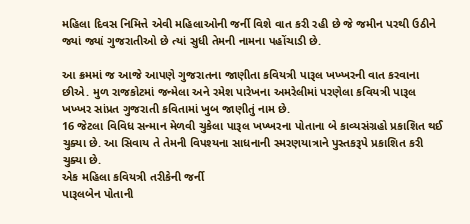મહિલા દિવસ નિમિત્તે એવી મહિલાઓની જર્ની વિશે વાત કરી રહી છે જે જમીન પરથી ઉઠીને જ્યાં જ્યાં ગુજરાતીઓ છે ત્યાં સુધી તેમની નામના પહોંચાડી છે.

આ ક્રમમાં જ આજે આપણે ગુજરાતના જાણીતા કવિયત્રી પારૂલ ખખ્ખરની વાત કરવાના છીએ. મુળ રાજકોટમાં જન્મેલા અને રમેશ પારેખના અમરેલીમાં પરણેલા કવિયત્રી પારૂલ ખખ્ખર સાંપ્રત ગુજરાતી કવિતામાં ખુબ જાણીતું નામ છે.
16 જેટલા વિવિધ સન્માન મેળવી ચુકેલા પારૂલ ખખ્ખરના પોતાના બે કાવ્યસંગ્રહો પ્રકાશિત થઈ ચુક્યા છે. આ સિવાય તે તેમની વિપશ્યના સાધનાની સ્મરણયાત્રાને પુસ્તકરૂપે પ્રકાશિત કરી ચુક્યા છે.
એક મહિલા કવિયત્રી તરીકેની જર્ની
પારૂલબેન પોતાની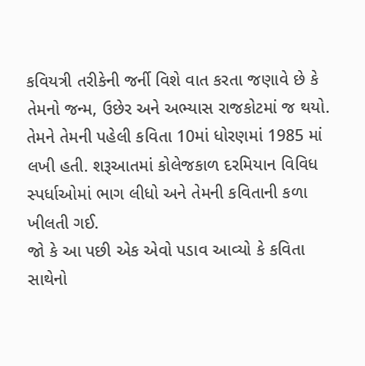કવિયત્રી તરીકેની જર્ની વિશે વાત કરતા જણાવે છે કે તેમનો જન્મ, ઉછેર અને અભ્યાસ રાજકોટમાં જ થયો. તેમને તેમની પહેલી કવિતા 10માં ધોરણમાં 1985 માં લખી હતી. શરૂઆતમાં કોલેજકાળ દરમિયાન વિવિધ સ્પર્ધાઓમાં ભાગ લીધો અને તેમની કવિતાની કળા ખીલતી ગઈ.
જો કે આ પછી એક એવો પડાવ આવ્યો કે કવિતા સાથેનો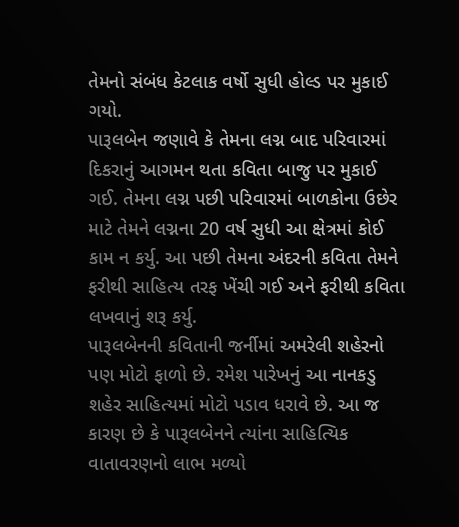તેમનો સંબંધ કેટલાક વર્ષો સુધી હોલ્ડ પર મુકાઈ ગયો.
પારૂલબેન જણાવે કે તેમના લગ્ન બાદ પરિવારમાં દિકરાનું આગમન થતા કવિતા બાજુ પર મુકાઈ ગઈ. તેમના લગ્ન પછી પરિવારમાં બાળકોના ઉછેર માટે તેમને લગ્નના 20 વર્ષ સુધી આ ક્ષેત્રમાં કોઈ કામ ન કર્યુ. આ પછી તેમના અંદરની કવિતા તેમને ફરીથી સાહિત્ય તરફ ખેંચી ગઈ અને ફરીથી કવિતા લખવાનું શરૂ કર્યુ.
પારૂલબેનની કવિતાની જર્નીમાં અમરેલી શહેરનો પણ મોટો ફાળો છે. રમેશ પારેખનું આ નાનકડુ શહેર સાહિત્યમાં મોટો પડાવ ધરાવે છે. આ જ કારણ છે કે પારૂલબેનને ત્યાંના સાહિત્યિક વાતાવરણનો લાભ મળ્યો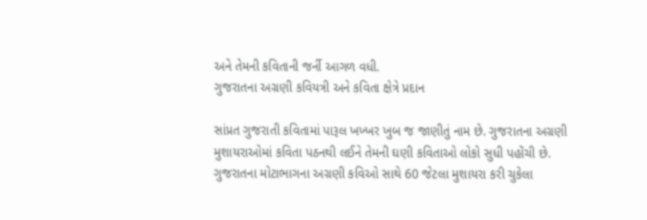અને તેમની કવિતાની જર્ની આગળ વધી.
ગુજરાતના અગ્રણી કવિયત્રી અને કવિતા ક્ષેત્રે પ્રદાન

સાંપ્રત ગુજરાતી કવિતામાં પારૂલ ખખ્ખર ખુબ જ જાણીતું નામ છે. ગુજરાતના અગ્રણી મુશાયરાઓમાં કવિતા પઠનથી લઈને તેમની ઘણી કવિતાઓ લોકો સુધી પહોંચી છે.
ગુજરાતના મોટાભાગના અગ્રણી કવિઓ સાથે 60 જેટલા મુશાયરા કરી ચુકેલા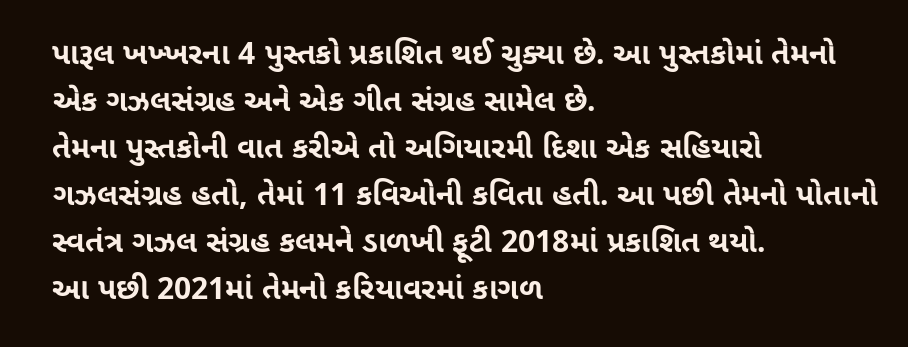પારૂલ ખખ્ખરના 4 પુસ્તકો પ્રકાશિત થઈ ચુક્યા છે. આ પુસ્તકોમાં તેમનો એક ગઝલસંગ્રહ અને એક ગીત સંગ્રહ સામેલ છે.
તેમના પુસ્તકોની વાત કરીએ તો અગિયારમી દિશા એક સહિયારો ગઝલસંગ્રહ હતો, તેમાં 11 કવિઓની કવિતા હતી. આ પછી તેમનો પોતાનો સ્વતંત્ર ગઝલ સંગ્રહ કલમને ડાળખી ફૂટી 2018માં પ્રકાશિત થયો.
આ પછી 2021માં તેમનો કરિયાવરમાં કાગળ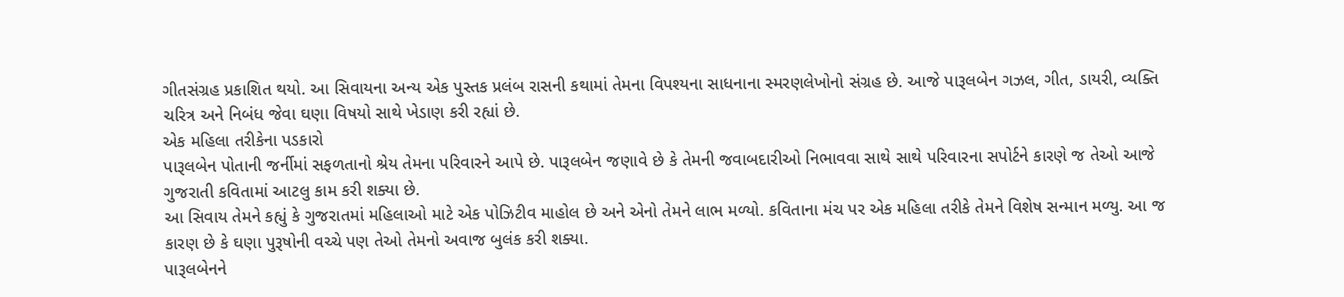ગીતસંગ્રહ પ્રકાશિત થયો. આ સિવાયના અન્ય એક પુસ્તક પ્રલંબ રાસની કથામાં તેમના વિપશ્યના સાધનાના સ્મરણલેખોનો સંગ્રહ છે. આજે પારૂલબેન ગઝલ, ગીત, ડાયરી, વ્યક્તિ ચરિત્ર અને નિબંધ જેવા ઘણા વિષયો સાથે ખેડાણ કરી રહ્યાં છે.
એક મહિલા તરીકેના પડકારો
પારૂલબેન પોતાની જર્નીમાં સફળતાનો શ્રેય તેમના પરિવારને આપે છે. પારૂલબેન જણાવે છે કે તેમની જવાબદારીઓ નિભાવવા સાથે સાથે પરિવારના સપોર્ટને કારણે જ તેઓ આજે ગુજરાતી કવિતામાં આટલુ કામ કરી શક્યા છે.
આ સિવાય તેમને કહ્યું કે ગુજરાતમાં મહિલાઓ માટે એક પોઝિટીવ માહોલ છે અને એનો તેમને લાભ મળ્યો. કવિતાના મંચ પર એક મહિલા તરીકે તેમને વિશેષ સન્માન મળ્યુ. આ જ કારણ છે કે ઘણા પુરૂષોની વચ્ચે પણ તેઓ તેમનો અવાજ બુલંક કરી શક્યા.
પારૂલબેનને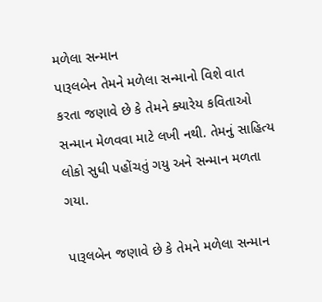મળેલા સન્માન
પારૂલબેન તેમને મળેલા સન્માનો વિશે વાત કરતા જણાવે છે કે તેમને ક્યારેય કવિતાઓ સન્માન મેળવવા માટે લખી નથી. તેમનું સાહિત્ય લોકો સુધી પહોંચતું ગયુ અને સન્માન મળતા ગયા.

પારૂલબેન જણાવે છે કે તેમને મળેલા સન્માન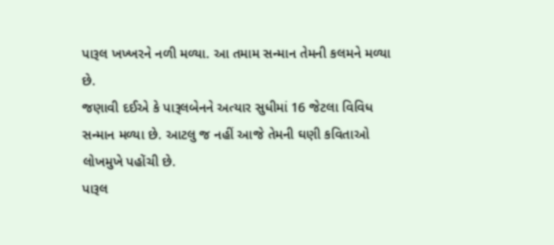પારૂલ ખખ્ખરને નળી મળ્યા. આ તમામ સન્માન તેમની કલમને મળ્યા છે.
જણાવી દઈએ કે પારૂલબેનને અત્યાર સુધીમાં 16 જેટલા વિવિધ સન્માન મળ્યા છે. આટલુ જ નહીં આજે તેમની ઘણી કવિતાઓ લોખમુખે પહોંચી છે.
પારૂલ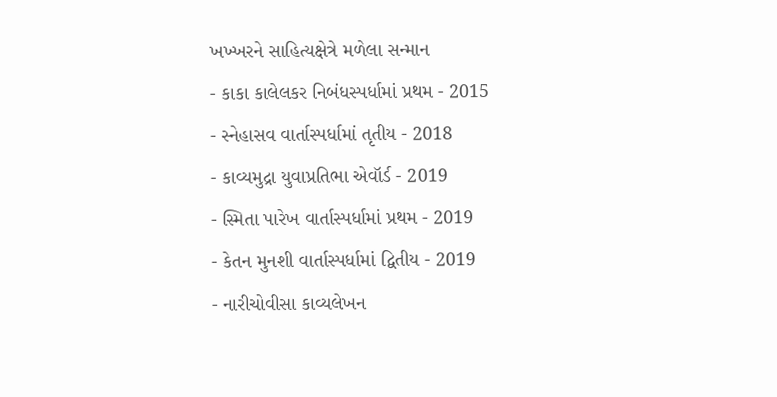ખખ્ખરને સાહિત્યક્ષેત્રે મળેલા સન્માન
- કાકા કાલેલકર નિબંધસ્પર્ધામાં પ્રથમ - 2015
- સ્નેહાસવ વાર્તાસ્પર્ધામાં તૃતીય - 2018
- કાવ્યમુદ્રા યુવાપ્રતિભા એવૉર્ડ - 2019
- સ્મિતા પારેખ વાર્તાસ્પર્ધામાં પ્રથમ - 2019
- કેતન મુનશી વાર્તાસ્પર્ધામાં દ્વિતીય - 2019
- નારીચોવીસા કાવ્યલેખન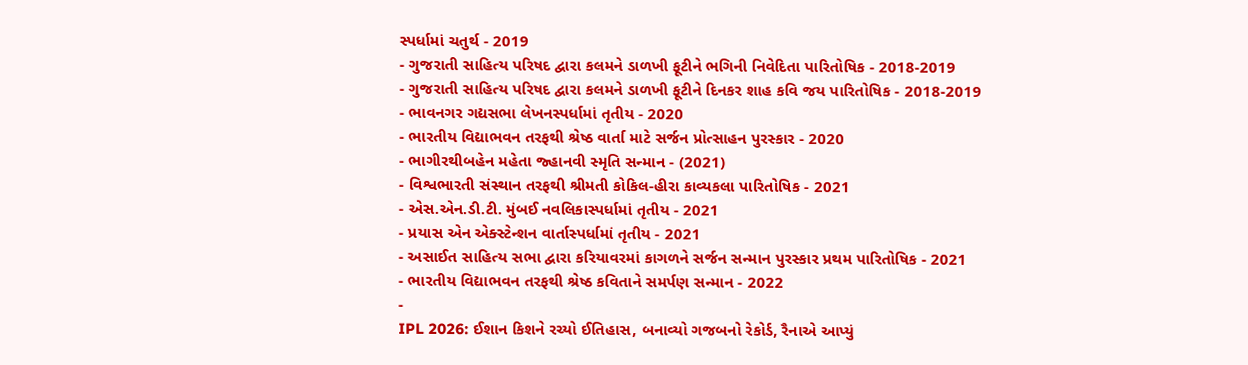સ્પર્ધામાં ચતુર્થ - 2019
- ગુજરાતી સાહિત્ય પરિષદ દ્વારા કલમને ડાળખી ફૂટીને ભગિની નિવેદિતા પારિતોષિક - 2018-2019
- ગુજરાતી સાહિત્ય પરિષદ દ્વારા કલમને ડાળખી ફૂટીને દિનકર શાહ કવિ જય પારિતોષિક - 2018-2019
- ભાવનગર ગદ્યસભા લેખનસ્પર્ધામાં તૃતીય - 2020
- ભારતીય વિદ્યાભવન તરફથી શ્રેષ્ઠ વાર્તા માટે સર્જન પ્રોત્સાહન પુરસ્કાર - 2020
- ભાગીરથીબહેન મહેતા જ્હાનવી સ્મૃતિ સન્માન - (2021)
- વિશ્વભારતી સંસ્થાન તરફથી શ્રીમતી કોકિલ-હીરા કાવ્યકલા પારિતોષિક - 2021
- એસ.એન.ડી.ટી. મુંબઈ નવલિકાસ્પર્ધામાં તૃતીય - 2021
- પ્રયાસ એન એક્સ્ટેન્શન વાર્તાસ્પર્ધામાં તૃતીય - 2021
- અસાઈત સાહિત્ય સભા દ્વારા કરિયાવરમાં કાગળને સર્જન સન્માન પુરસ્કાર પ્રથમ પારિતોષિક - 2021
- ભારતીય વિદ્યાભવન તરફથી શ્રેષ્ઠ કવિતાને સમર્પણ સન્માન - 2022
-
IPL 2026: ઈશાન કિશને રચ્યો ઈતિહાસ, બનાવ્યો ગજબનો રેકોર્ડ, રૈનાએ આપ્યું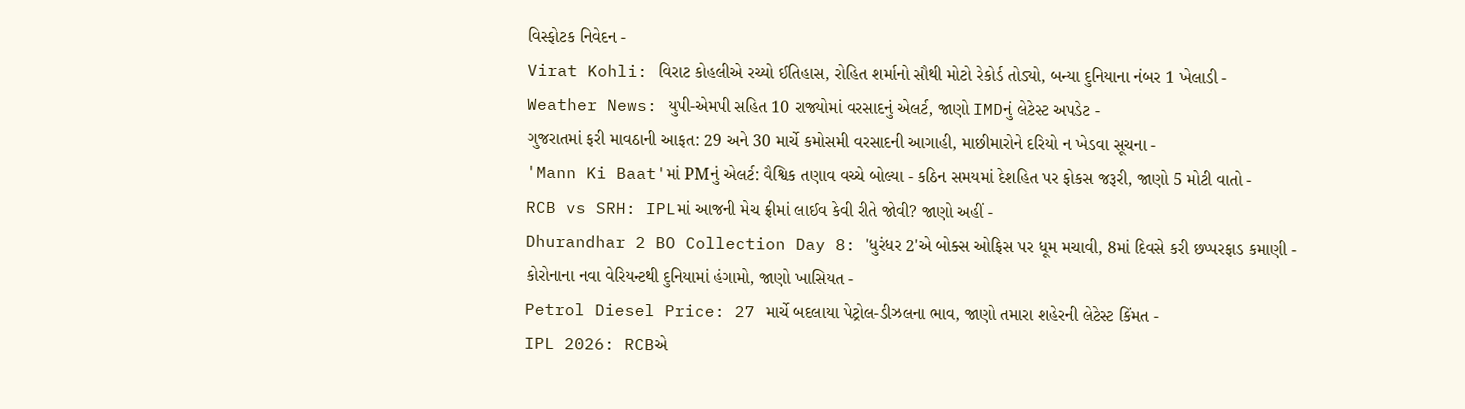વિસ્ફોટક નિવેદન -
Virat Kohli: વિરાટ કોહલીએ રચ્યો ઈતિહાસ, રોહિત શર્માનો સૌથી મોટો રેકોર્ડ તોડ્યો, બન્યા દુનિયાના નંબર 1 ખેલાડી -
Weather News: યુપી-એમપી સહિત 10 રાજ્યોમાં વરસાદનું એલર્ટ, જાણો IMDનું લેટેસ્ટ અપડેટ -
ગુજરાતમાં ફરી માવઠાની આફત: 29 અને 30 માર્ચે કમોસમી વરસાદની આગાહી, માછીમારોને દરિયો ન ખેડવા સૂચના -
'Mann Ki Baat'માં PMનું એલર્ટ: વૈશ્વિક તણાવ વચ્ચે બોલ્યા - કઠિન સમયમાં દેશહિત પર ફોકસ જરૂરી, જાણો 5 મોટી વાતો -
RCB vs SRH: IPLમાં આજની મેચ ફ્રીમાં લાઈવ કેવી રીતે જોવી? જાણો અહીં -
Dhurandhar 2 BO Collection Day 8: 'ધુરંધર 2'એ બોક્સ ઓફિસ પર ધૂમ મચાવી, 8માં દિવસે કરી છપ્પરફાડ કમાણી -
કોરોનાના નવા વેરિયન્ટથી દુનિયામાં હંગામો, જાણો ખાસિયત -
Petrol Diesel Price: 27 માર્ચે બદલાયા પેટ્રોલ-ડીઝલના ભાવ, જાણો તમારા શહેરની લેટેસ્ટ કિંમત -
IPL 2026: RCBએ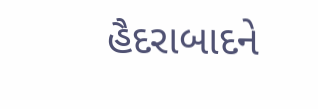હૈદરાબાદને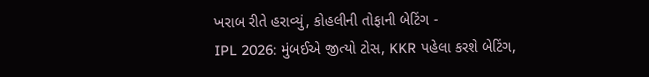ખરાબ રીતે હરાવ્યું, કોહલીની તોફાની બેટિંગ -
IPL 2026: મુંબઈએ જીત્યો ટોસ, KKR પહેલા કરશે બેટિંગ,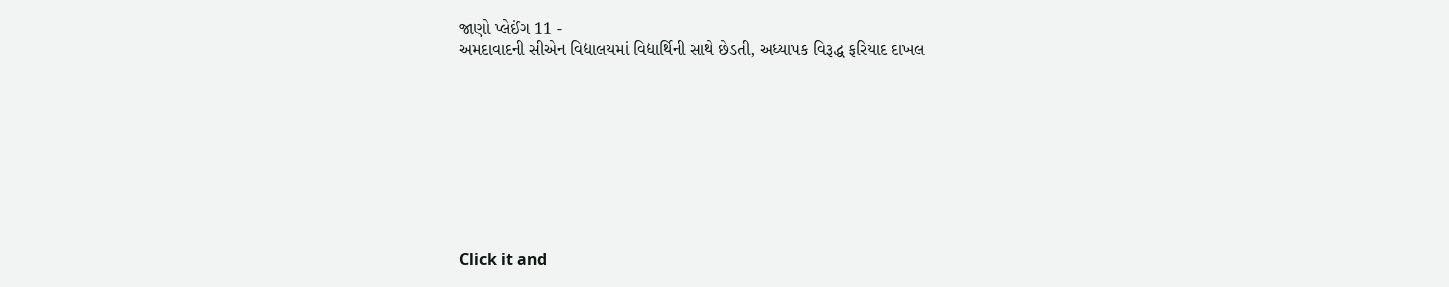જાણો પ્લેઈંગ 11 -
અમદાવાદની સીએન વિદ્યાલયમાં વિદ્યાર્થિની સાથે છેડતી, અધ્યાપક વિરૂદ્ધ ફરિયાદ દાખલ









Click it and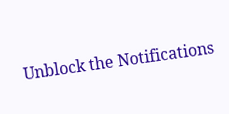Unblock the Notifications